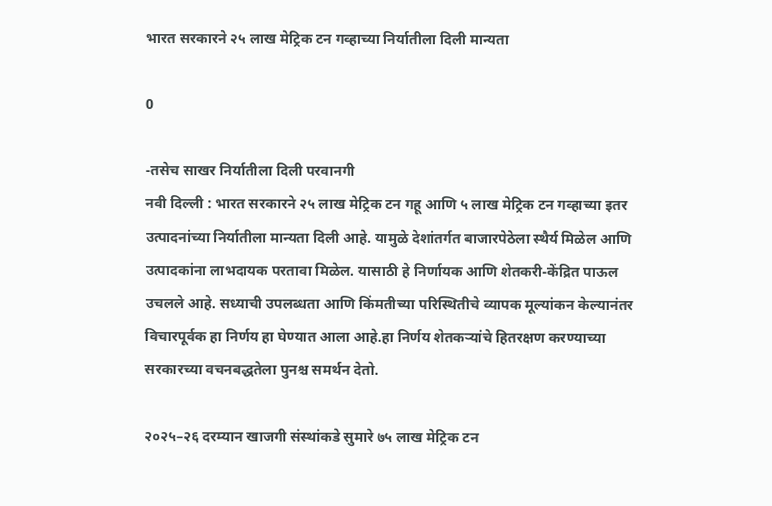भारत सरकारने २५ लाख मेट्रिक टन गव्हाच्या निर्यातीला दिली मान्यता

0

-तसेच साखर निर्यातीला दिली परवानगी
नवी दिल्ली : भारत सरकारने २५ लाख मेट्रिक टन गहू आणि ५ लाख मेट्रिक टन गव्हाच्या इतर उत्पादनांच्‍या निर्यातीला मान्यता दिली आहे. यामुळे देशांतर्गत बाजारपेठेला स्थैर्य मिळेल आणि उत्पादकांना लाभदायक परतावा मिळेल. यासाठी हे निर्णायक आणि शेतकरी-केंद्रित पाऊल उचलले आहे. सध्याची उपलब्धता आणि किंमतीच्या परिस्थितीचे व्यापक मूल्यांकन केल्यानंतर विचारपूर्वक हा निर्णय हा घेण्यात आला आहे.हा निर्णय शेतकऱ्यांचे हितरक्षण करण्याच्या सरकारच्या वचनबद्धतेला पुनश्च समर्थन देतो.

२०२५–२६ दरम्यान खाजगी संस्थांकडे सुमारे ७५ लाख मेट्रिक टन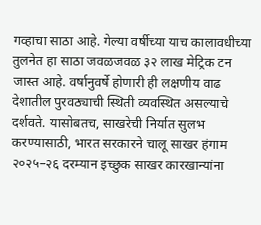गव्हाचा साठा आहे. गेल्या वर्षीच्या याच कालावधीच्या तुलनेत हा साठा जवळजवळ ३२ लाख मेट्रिक टन जास्त आहे. वर्षानुवर्षे होणारी ही लक्षणीय वाढ देशातील पुरवठ्याची स्थिती व्यवस्थित असल्याचे दर्शवते. यासोबतच, साखरेची निर्यात सुलभ करण्यासाठी, भारत सरकारने चालू साखर हंगाम २०२५–२६ दरम्यान इच्छुक साखर कारखान्यांना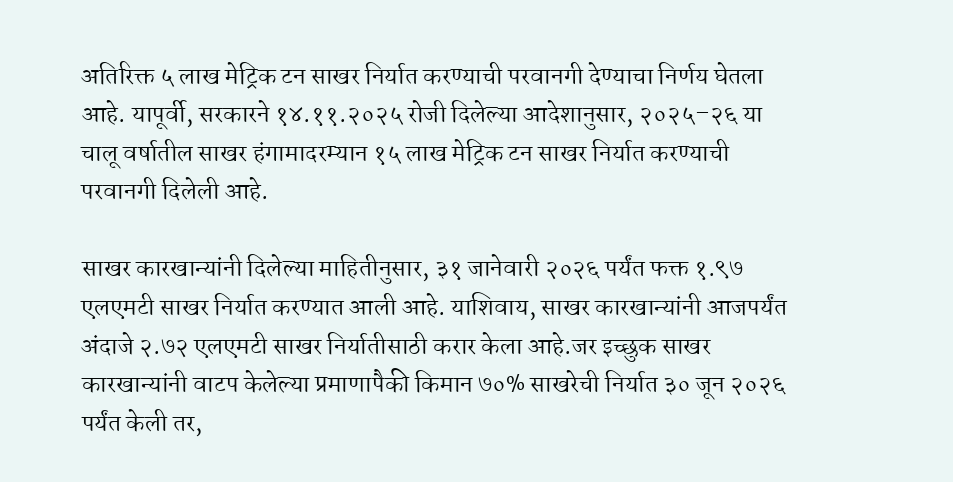अतिरिक्त ५ लाख मेट्रिक टन साखर निर्यात करण्याची परवानगी देण्याचा निर्णय घेतला आहे. यापूर्वी, सरकारने १४.११.२०२५ रोजी दिलेल्या आदेशानुसार, २०२५–२६ या चालू वर्षातील साखर हंगामादरम्यान १५ लाख मेट्रिक टन साखर निर्यात करण्याची परवानगी दिलेली आहे.

साखर कारखान्यांनी दिलेल्या माहितीनुसार, ३१ जानेवारी २०२६ पर्यंत फक्त १.९७ एलएमटी साखर निर्यात करण्यात आली आहे. याशिवाय, साखर कारखान्यांनी आजपर्यंत अंदाजे २.७२ एलएमटी साखर निर्यातीसाठी करार केला आहे.जर इच्छुक साखर कारखान्यांनी वाटप केलेल्या प्रमाणापैकी किमान ७०% साखरेची निर्यात ३० जून २०२६ पर्यंत केली तर,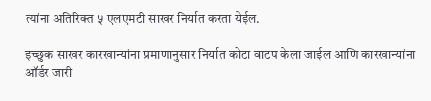त्यांना अतिरिक्त ५ एलएमटी साखर निर्यात करता येईल.

इच्छुक साखर कारखान्यांना प्रमाणानुसार निर्यात कोटा वाटप केला जाईल आणि कारखान्यांना ऑर्डर जारी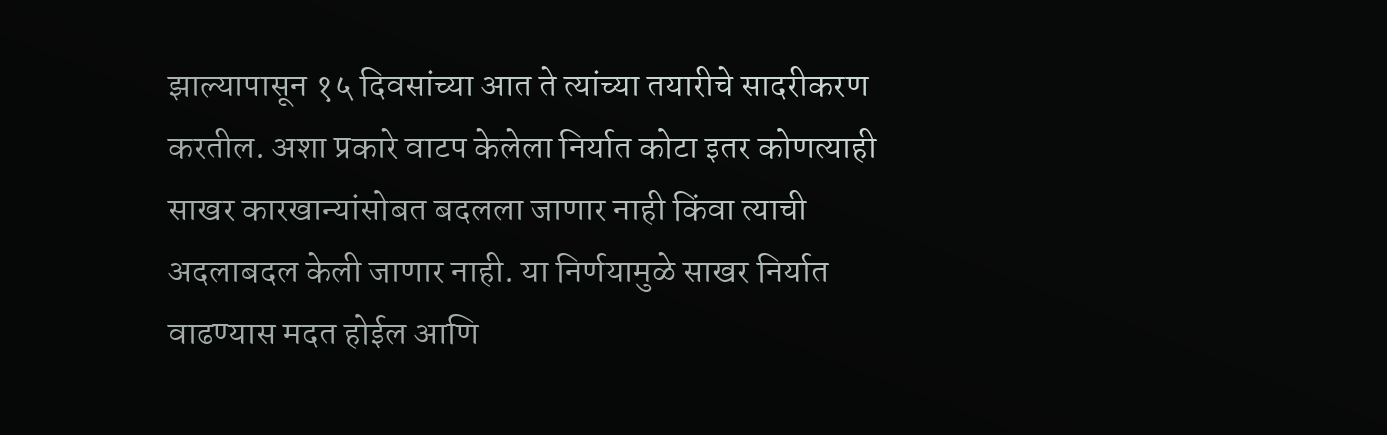झाल्यापासून १५ दिवसांच्या आत ते त्यांच्या तयारीचे सादरीकरण करतील. अशा प्रकारे वाटप केलेला निर्यात कोटा इतर कोणत्याही साखर कारखान्यांसोबत बदलला जाणार नाही किंवा त्याची अदलाबदल केली जाणार नाही. या निर्णयामुळे साखर निर्यात वाढण्यास मदत होईल आणि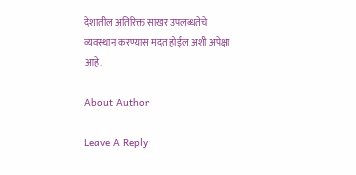देशातील अतिरिक्त साखर उपलब्धतेचे व्यवस्थान करण्यास मदत होईल अशी अपेक्षा आहे.

About Author

Leave A Reply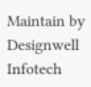Maintain by Designwell Infotech